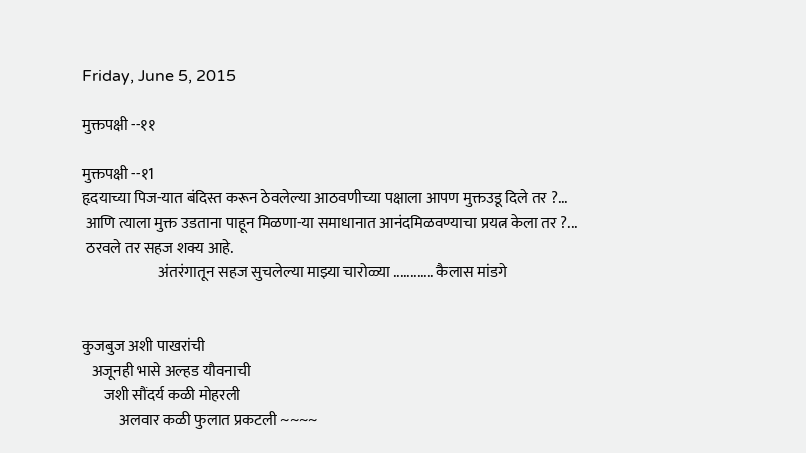Friday, June 5, 2015

मुक्तपक्षी --११

मुक्तपक्षी --१1
हृदयाच्या पिज-यात बंदिस्त करून ठेवलेल्या आठवणीच्या पक्षाला आपण मुक्तउडू दिले तर ?...
 आणि त्याला मुक्त उडताना पाहून मिळणा-या समाधानात आनंदमिळवण्याचा प्रयत्न केला तर ?...
 ठरवले तर सहज शक्य आहे.
                         अंतरंगातून सहज सुचलेल्या माझ्या चारोळ्या ............ कैलास मांडगे


कुजबुज अशी पाखरांची
   अजूनही भासे अल्हड यौवनाची
       जशी सौंदर्य कळी मोहरली
            अलवार कळी फुलात प्रकटली ~~~~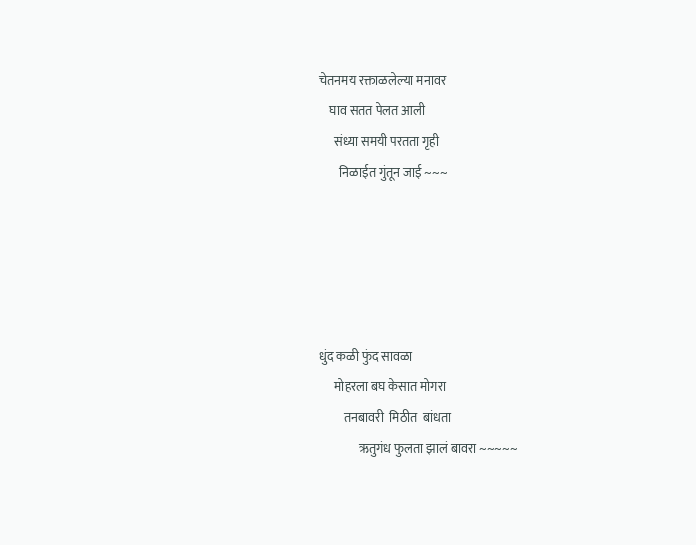चेतनमय रक्ताळलेल्या मनावर
    घाव सतत पेलत आली
      संध्या समयी परतता गृही
        निळाईत गुंतून जाई ~~~





धुंद कळी फुंद सावळा
      मोहरला बघ केसात मोगरा
          तनबावरी  मिठीत  बांधता
                ऋतुगंध फुलता झालं बावरा ~~~~~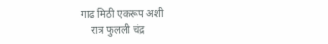गाढ मिठी एकरूप अशी
    रात्र फुलली चंद्र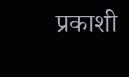प्रकाशी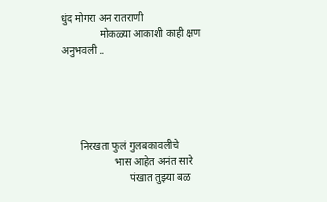धुंद मोगरा अन रातराणी
               मोकळ्या आकाशी काही क्षण अनुभवली ..





       निरखता फुलं गुलबकावलीचे
                    भास आहेत अनंत सारे
                          पंखात तुझ्या बळ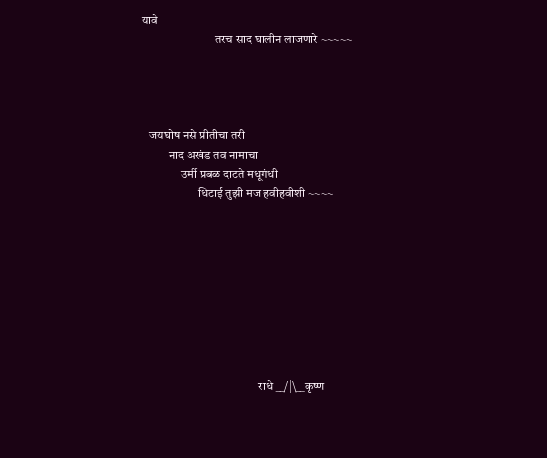यावे
                              तरच साद घालीन लाजणारे ~~~~~




   जयघोष नसे प्रीतीचा तरी
           नाद अखंड तव नामाचा
                उर्मी प्रबळ दाटते मधूगंधी
                       धिटाई तुझी मज हवीहवीशी ~~~~









                                                राधे __/|\__कृष्ण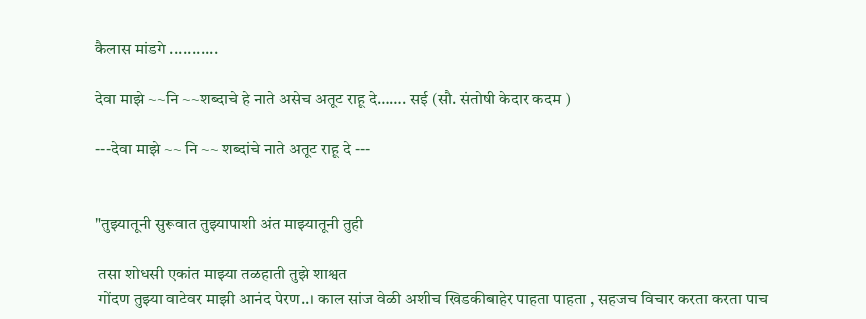कैलास मांडगे ...........

देवा माझे ~~नि ~~शब्दाचे हे नाते असेच अतूट राहू दे……. सई (सौ. संतोषी केदार कदम )

---देवा माझे ~~ नि ~~ शब्दांचे नाते अतूट राहू दे ---


"तुझ्यातूनी सुरूवात तुझ्यापाशी अंत माझ्यातूनी तुही

 तसा शोधसी एकांत माझ्या तळहाती तुझे शाश्वत
 गोंदण तुझ्या वाटेवर माझी आनंद पेरण..। काल सांज वेळी अशीच खिडकीबाहेर पाहता पाहता , सहजच विचार करता करता पाच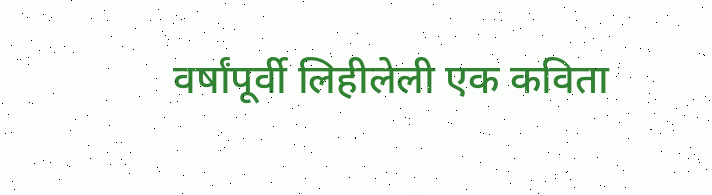वर्षांपूर्वी लिहीलेली एक कविता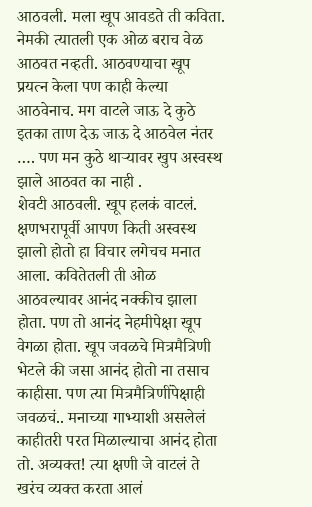आठवली. मला खूप आवडते ती कविता. नेमकी त्यातली एक ओळ बराच वेळ आठवत नव्हती. आठवण्याचा खूप प्रयत्न केला पण काही केल्या आठवेनाच. मग वाटले जाऊ दे कुठे इतका ताण देऊ जाऊ दे आठवेल नंतर …. पण मन कुठे थाऱ्यावर खुप अस्वस्थ झाले आठवत का नाही .
शेवटी आठवली. खूप हलकं वाटलं. क्षणभरापूर्वी आपण किती अस्वस्थ झालो होतो हा विचार लगेचच मनात आला. कवितेतली ती ओळ आठवल्यावर आनंद नक्कीच झाला होता. पण तो आनंद नेहमीपेक्षा खूप वेगळा होता. खूप जवळचे मित्रमैत्रिणी भेटले की जसा आनंद होतो ना तसाच काहीसा. पण त्या मित्रमैत्रिणींपेक्षाही जवळचं.. मनाच्या गाभ्याशी असलेलं काहीतरी परत मिळाल्याचा आनंद होता तो. अव्यक्त! त्या क्षणी जे वाटलं ते खरंच व्यक्त करता आलं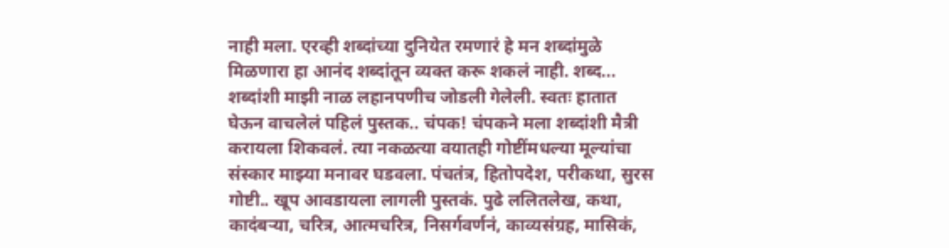नाही मला. एरव्ही शब्दांच्या दुनियेत रमणारं हे मन शब्दांमुळे मिळणारा हा आनंद शब्दांतून व्यक्त करू शकलं नाही. शब्द... शब्दांशी माझी नाळ लहानपणीच जोडली गेलेली. स्वतः हातात घेऊन वाचलेलं पहिलं पुस्तक.. चंपक! चंपकने मला शब्दांशी मैत्री करायला शिकवलं. त्या नकळत्या वयातही गोष्टींमधल्या मूल्यांचा संस्कार माझ्या मनावर घडवला. पंचतंत्र, हितोपदेश, परीकथा, सुरस गोष्टी.. खूप आवडायला लागली पुस्तकं. पुढे ललितलेख, कथा, कादंबऱ्या, चरित्र, आत्मचरित्र, निसर्गवर्णनं, काव्यसंग्रह, मासिकं,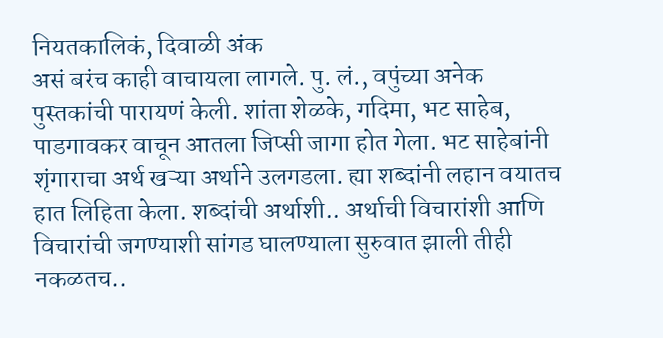नियतकालिकं, दिवाळी अंक
असं बरंच काही वाचायला लागले. पु. लं., वपुंच्या अनेक पुस्तकांची पारायणं केली. शांता शेळके, गदिमा, भट साहेब, पाडगावकर वाचून आतला जिप्सी जागा होत गेला. भट साहेबांनी शृंगाराचा अर्थ खऱ्या अर्थाने उलगडला. ह्या शब्दांनी लहान वयातच हात लिहिता केला. शब्दांची अर्थाशी.. अर्थाची विचारांशी आणि विचारांची जगण्याशी सांगड घालण्याला सुरुवात झाली तीही नकळतच..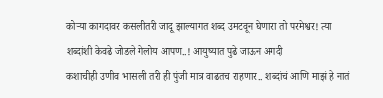कोऱ्या कागदावर कसलीतरी जादू झाल्यागत शब्द उमटवून घेणारा तो परमेश्वर! त्या शब्दांशी केवढे जोडले गेलोय आपण..! आयुष्यात पुढे जाऊन अगदी
कशाचीही उणीव भासली तरी ही पुंजी मात्र वाढतच राहणार.. शब्दांचं आणि माझं हे नातं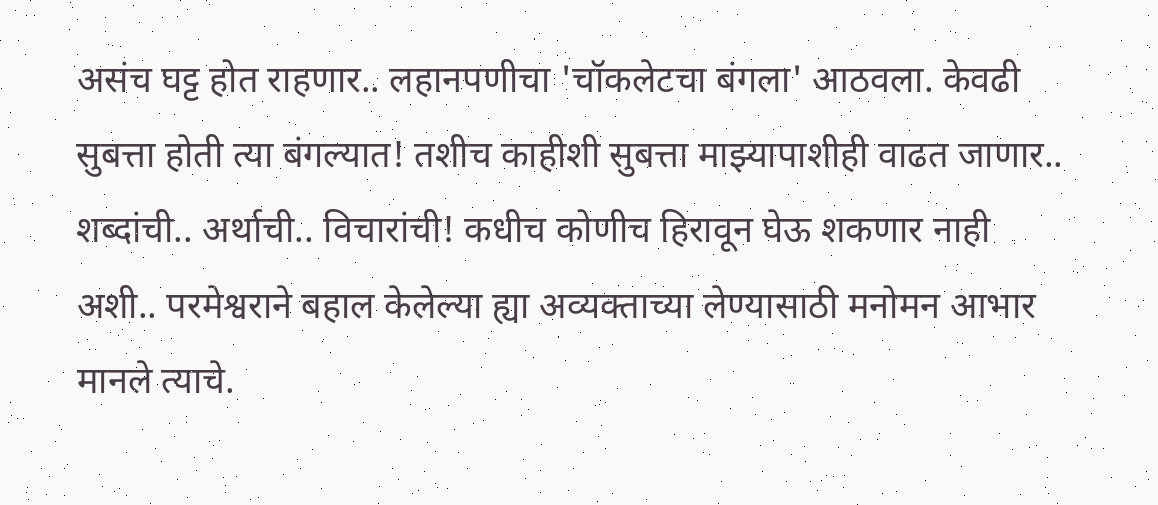असंच घट्ट होत राहणार.. लहानपणीचा 'चॉकलेटचा बंगला' आठवला. केवढी सुबत्ता होती त्या बंगल्यात! तशीच काहीशी सुबत्ता माझ्यापाशीही वाढत जाणार.. शब्दांची.. अर्थाची.. विचारांची! कधीच कोणीच हिरावून घेऊ शकणार नाही अशी.. परमेश्वराने बहाल केलेल्या ह्या अव्यक्ताच्या लेण्यासाठी मनोमन आभार मानले त्याचे.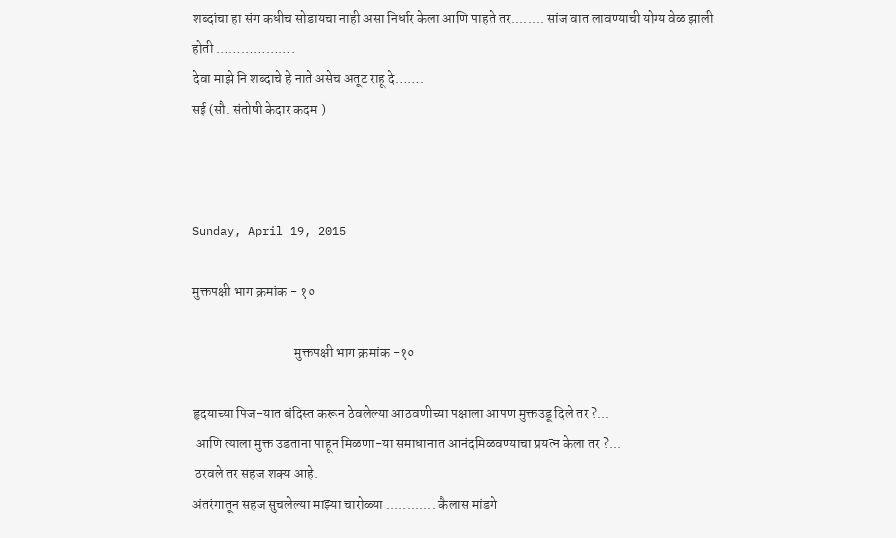शब्दांचा हा संग कधीच सोडायचा नाही असा निर्धार केला आणि पाहते तर........ सांज वात लावण्याची योग्य वेळ झाली होती ……………….
देवा माझे नि शब्दाचे हे नाते असेच अतूट राहू दे…….
सई (सौ. संतोषी केदार कदम )



Sunday, April 19, 2015

मुक्तपक्षी भाग क्रमांक - १०

                                     मुक्तपक्षी भाग क्रमांक -१०

हृदयाच्या पिज-यात बंदिस्त करून ठेवलेल्या आठवणीच्या पक्षाला आपण मुक्तउडू दिले तर ?...
 आणि त्याला मुक्त उडताना पाहून मिळणा-या समाधानात आनंदमिळवण्याचा प्रयत्न केला तर ?...
 ठरवले तर सहज शक्य आहे.
अंतरंगातून सहज सुचलेल्या माझ्या चारोळ्या ............ कैलास मांडगे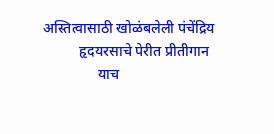अस्तित्वासाठी खोळंबलेली पंचेंद्रिय
          हृदयरसाचे पेरीत प्रीतीगान
               याच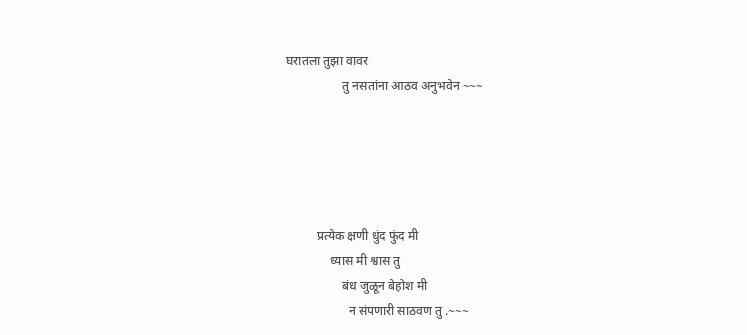घरातला तुझा वावर
                  तु नसतांना आठव अनुभवेन ~~~





          प्रत्येक क्षणी धुंद फुंद मी
              ध्यास मी श्वास तु
                  बंध जुळून बेहोश मी
                    न संपणारी साठवण तु .~~~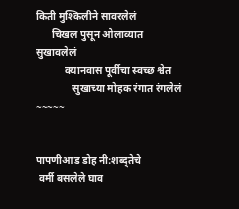किती मुश्किलीने सावरलेलं
      चिखल पुसून ओलाव्यात सुखावलेलं
           क्यानवास पूर्वीचा स्वच्छ श्वेत
              सुखाच्या मोहक रंगात रंगलेलं ~~~~~


पापणीआड डोह नी:शब्द्तेचे
 वर्मी बसलेले घाव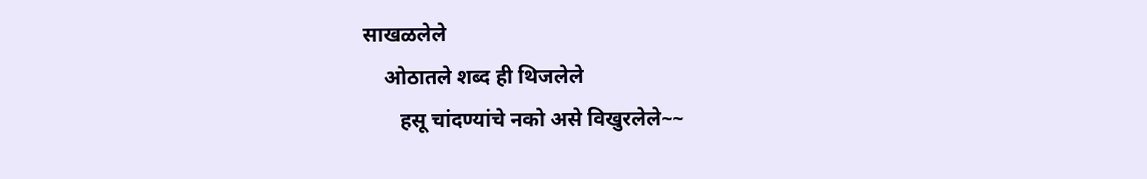साखळलेले
    ओठातले शब्द ही थिजलेले
       हसू चांदण्यांचे नको असे विखुरलेले~~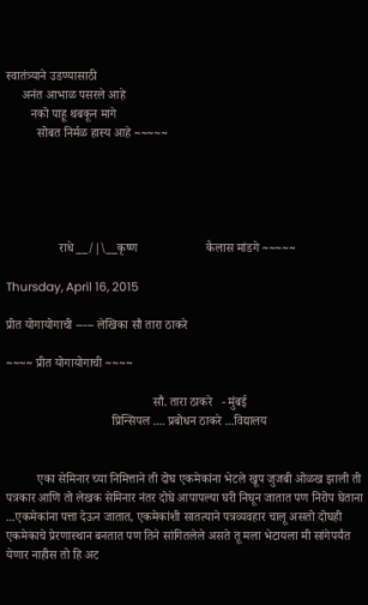स्वातंत्र्याने उडण्यासाठी
     अनंत आभाळ पसरले आहे
        नको पाहू थबकून मागे
          सोबत निर्मळ हास्य आहे ~~~~~





                 राधे __/|\__कृष्ण                      कैलास मांडगे ~~~~~

Thursday, April 16, 2015

प्रीत योगायोगाची ----- लेखिका सौ तारा ठाकरे

~~~~ प्रीत योगायोगाची ~~~~

                                               सौ. तारा ठाकरे   - मुंबई
                                  प्रिन्सिपल .... प्रबोधन ठाकरे ...विद्यालय


          एका सेमिनार च्या निमित्ताने ती दोघ एकमेकांना भेटले खूप जुजबी ओळख झाली ती पत्रकार आणि तो लेखक सेमिनार नंतर दोघे आपापल्या घरी निघून जातात पण निरोप घेताना
...एकमेकांना पत्ता देऊन जातात, एकमेकांशी सातत्याने पत्रव्यवहार चालू असतो दोघही एकमेकाचे प्रेरणास्थान बनतात पण तिने सांगितलेले असते तू मला भेटायला मी सांगेपर्यंत येणार नाहीस तो हि अट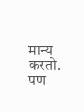मान्य करतो.
पण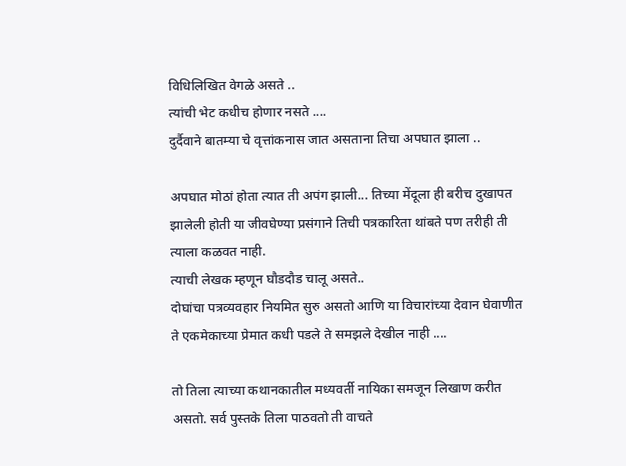विधिलिखित वेगळे असते ..
त्यांची भेट कधीच होणार नसते ....
दुर्दैवाने बातम्या चे वृत्तांकनास जात असताना तिचा अपघात झाला ..

अपघात मोठां होता त्यात ती अपंग झाली... तिच्या मेंदूला ही बरीच दुखापत झालेली होती या जीवघेण्या प्रसंगाने तिची पत्रकारिता थांबते पण तरीही ती त्याला कळवत नाही.
त्याची लेखक म्हणून घौडदौड चालू असते..
दोघांचा पत्रव्यवहार नियमित सुरु असतो आणि या विचारांच्या देवान घेवाणीत ते एकमेकाच्या प्रेमात कधी पडले ते समझले देखील नाही ....

तो तिला त्याच्या कथानकातील मध्यवर्ती नायिका समजून लिखाण करीत असतो. सर्व पुस्तके तिला पाठवतो ती वाचते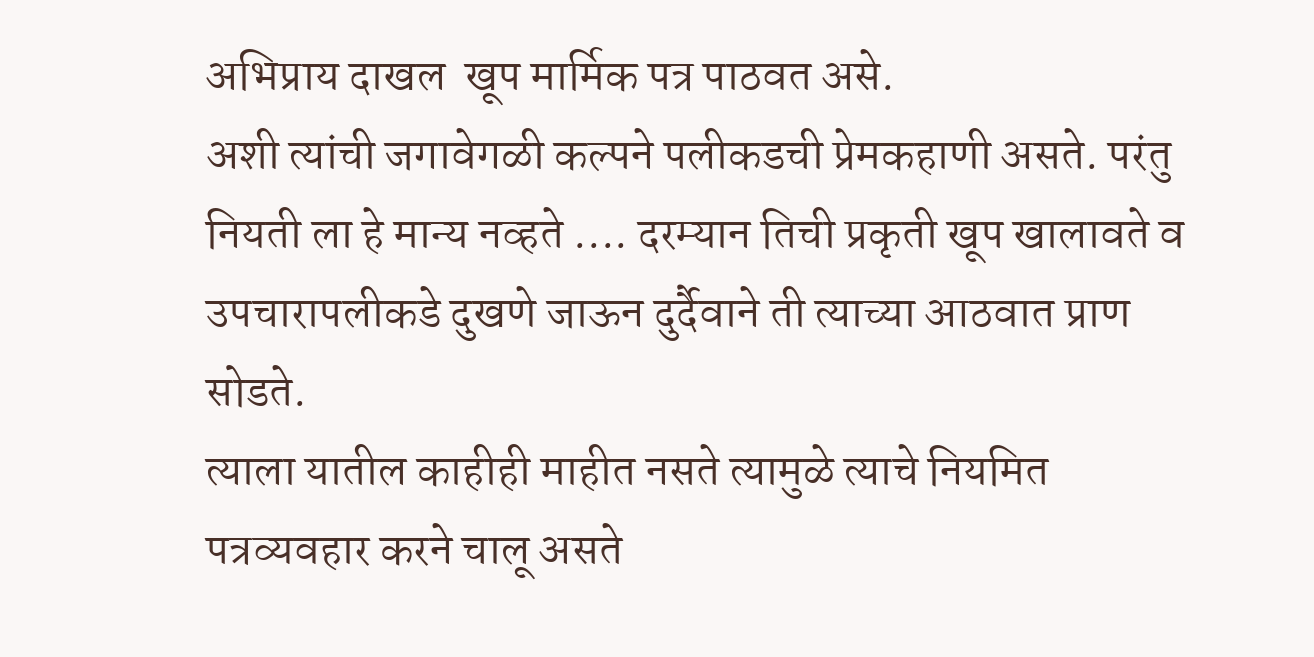अभिप्राय दाखल  खूप मार्मिक पत्र पाठवत असे.
अशी त्यांची जगावेगळी कल्पने पलीकडची प्रेमकहाणी असते. परंतु नियती ला हे मान्य नव्हते .... दरम्यान तिची प्रकृती खूप खालावते व उपचारापलीकडे दुखणे जाऊन दुर्दैवाने ती त्याच्या आठवात प्राण सोडते.
त्याला यातील काहीही माहीत नसते त्यामुळे त्याचे नियमित पत्रव्यवहार करने चालू असते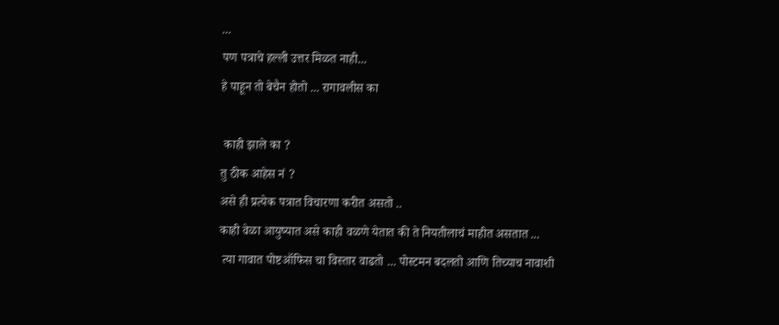...
पण पत्राचे हल्ली उत्तर मिळत नाही...
हे पाहून तो बेचैन होतो ... रागावलीस का

 काही झाले का ?
तु ठीक आहेस नं ?
असे ही प्रत्येक पत्रात विचारणा करीत असतो ..
काही वेळा आयुष्यात असे काही वळणे येतात की ते नियतीलाचं माहीत असतात ...
 त्या गावात पोष्टऑफिस चा विस्तार वाढतो ... पोस्टमन बदलतो आणि तिच्याच नावाशी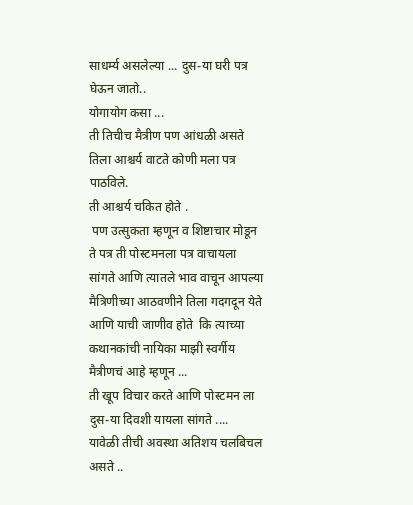साधर्म्य असलेल्या ... दुस-या घरी पत्र घेऊन जातो..
योगायोग कसा ...
ती तिचीच मैत्रीण पण आंधळी असते तिला आश्चर्य वाटते कोणी मला पत्र पाठविले.
ती आश्चर्य चकित होते .
 पण उत्सुकता म्हणून व शिष्टाचार मोडून ते पत्र ती पोस्टमनला पत्र वाचायला सांगते आणि त्यातले भाव वाचून आपल्या मैत्रिणीच्या आठवणीने तिला गदगदून येते आणि याची जाणीव होते  कि त्याच्या कथानकांची नायिका माझी स्वर्गीय मैत्रीणचं आहे म्हणून ...
ती खूप विचार करते आणि पोस्टमन ला दुस-या दिवशी यायला सांगते ....
यावेळी तीची अवस्था अतिशय चलबिचल असते ..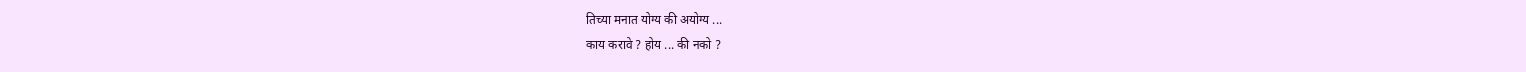तिच्या मनात योग्य की अयोग्य ...
काय करावे ? होय ... की नको ?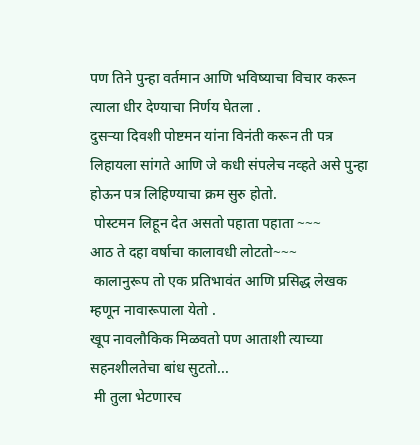पण तिने पुन्हा वर्तमान आणि भविष्याचा विचार करून त्याला धीर देण्याचा निर्णय घेतला .
दुसऱ्या दिवशी पोष्टमन यांना विनंती करून ती पत्र लिहायला सांगते आणि जे कधी संपलेच नव्हते असे पुन्हा होऊन पत्र लिहिण्याचा क्रम सुरु होतो.
 पोस्टमन लिहून देत असतो पहाता पहाता ~~~
आठ ते दहा वर्षाचा कालावधी लोटतो~~~
 कालानुरूप तो एक प्रतिभावंत आणि प्रसिद्ध लेखक म्हणून नावारूपाला येतो .
खूप नावलौकिक मिळवतो पण आताशी त्याच्या सहनशीलतेचा बांध सुटतो...
 मी तुला भेटणारच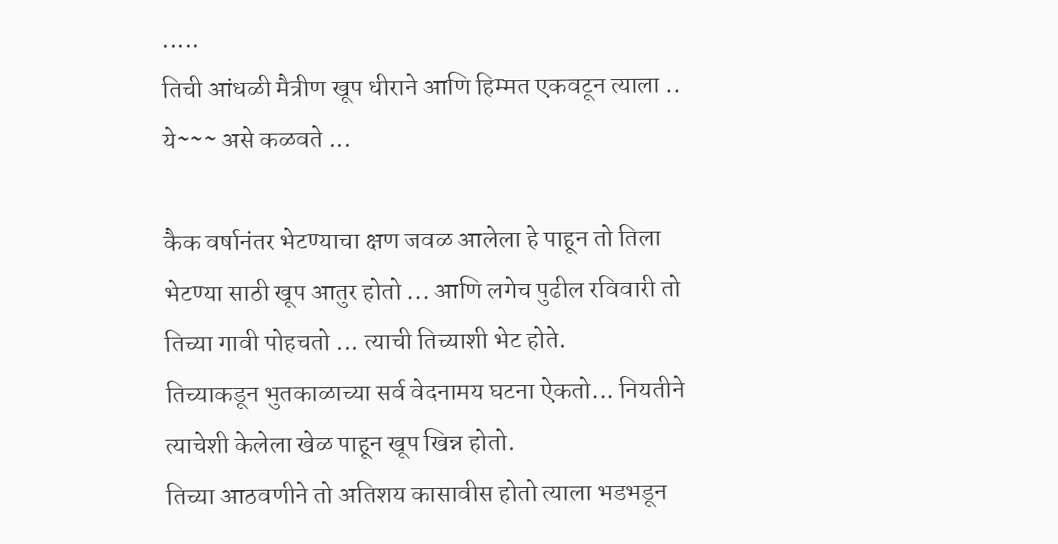.....
तिची आंधळी मैत्रीण खूप धीराने आणि हिम्मत एकवटून त्याला ..
ये~~~ असे कळवते ...

कैक वर्षानंतर भेटण्याचा क्षण जवळ आलेला हे पाहून तो तिला भेटण्या साठी खूप आतुर होतो ... आणि लगेच पुढील रविवारी तो तिच्या गावी पोहचतो ... त्याची तिच्याशी भेट होते.
तिच्याकडून भुतकाळाच्या सर्व वेदनामय घटना ऐकतो... नियतीने त्याचेशी केलेला खेळ पाहून खूप खिन्न होतो.
तिच्या आठवणीने तो अतिशय कासावीस होतो त्याला भडभडून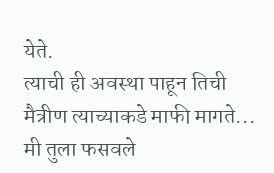येते.
त्याची ही अवस्था पाहून तिची मैत्रीण त्याच्याकडे माफी मागते...
मी तुला फसवले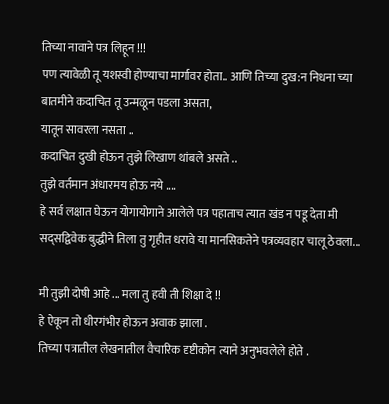तिच्या नावाने पत्र लिहून !!!
पण त्यावेळी तू यशस्वी होण्याचा मार्गावर होता.. आणि तिच्या दुख:न निधना च्या  बातमीने कदाचित तू उन्मळून पडला असता,
यातून सावरला नसता ..
कदाचित दुखी होऊन तुझे लिखाण थांबले असते ..
तुझे वर्तमान अंधारमय होऊ नये ....
हे सर्व लक्षात घेऊन योगायोगाने आलेले पत्र पहाताच त्यात खंड न पडू देता मी सद्सद्विवेक बुद्धीने तिला तु गृहीत धरावे या मानसिकतेने पत्रव्यवहार चालू ठेवला...

मी तुझी दोषी आहे ... मला तु हवी ती शिक्षा दे !!
हे ऐकून तो धीरगंभीर होऊन अवाक झाला .
तिच्या पत्रातील लेखनातील वैचारिक दृष्टीकोन त्याने अनुभवलेले होते .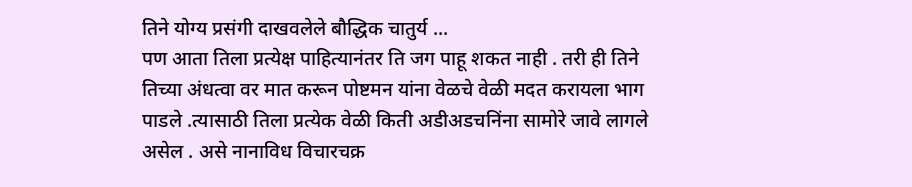तिने योग्य प्रसंगी दाखवलेले बौद्धिक चातुर्य ...
पण आता तिला प्रत्येक्ष पाहित्यानंतर ति जग पाहू शकत नाही . तरी ही तिने तिच्या अंधत्वा वर मात करून पोष्टमन यांना वेळचे वेळी मदत करायला भाग पाडले .त्यासाठी तिला प्रत्येक वेळी किती अडीअडचनिंना सामोरे जावे लागले असेल . असे नानाविध विचारचक्र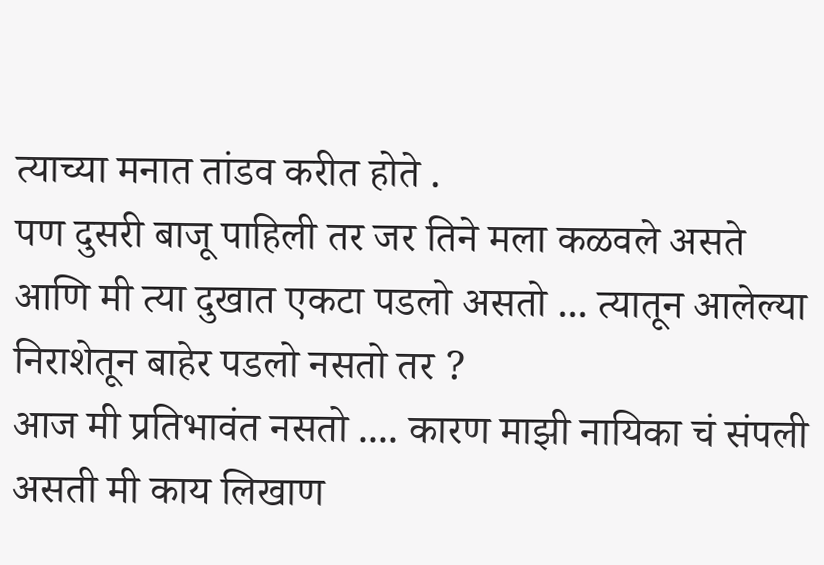त्याच्या मनात तांडव करीत होते .
पण दुसरी बाजू पाहिली तर जर तिने मला कळवले असते आणि मी त्या दुखात एकटा पडलो असतो ... त्यातून आलेल्या निराशेतून बाहेर पडलो नसतो तर ?
आज मी प्रतिभावंत नसतो .... कारण माझी नायिका चं संपली असती मी काय लिखाण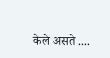केले असते ....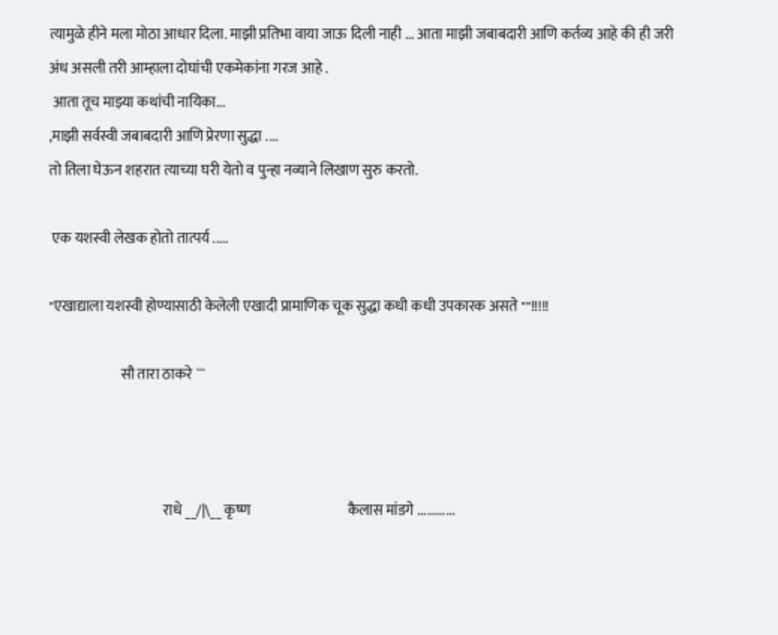त्यामुळे हीने मला मोठा आधार दिला. माझी प्रतिभा वाया जाऊ दिली नाही ... आता माझी जबाबदारी आणि कर्तव्य आहे की ही जरी अंध असली तरी आम्हाला दोघांची एकमेकांना गरज आहे .
 आता तूच माझ्या कथांची नायिका...
,माझी सर्वस्वी जबाबदारी आणि प्रेरणा सुद्धा ....
तो तिला घेऊन शहरात त्याच्या घरी येतो व पुन्हा नव्याने लिखाण सुरु करतो.

 एक यशस्वी लेखक होतो तात्पर्य .....

"एखाद्याला यशस्वी होण्यासाठी केलेली एखादी प्रामाणिक चूक सुद्धा कधी कधी उपकारक असते ""!!!!!

                         सौ तारा ठाकरे ```



                                        राधे __/|\__ कृष्ण                                  कैलास मांडगे ............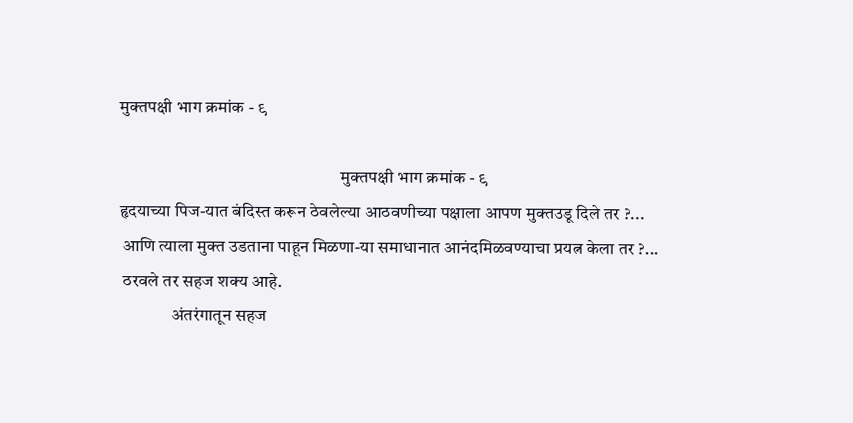मुक्तपक्षी भाग क्रमांक - ९

                                                               मुक्तपक्षी भाग क्रमांक - ९
हृदयाच्या पिज-यात बंदिस्त करून ठेवलेल्या आठवणीच्या पक्षाला आपण मुक्तउडू दिले तर ?...
 आणि त्याला मुक्त उडताना पाहून मिळणा-या समाधानात आनंदमिळवण्याचा प्रयत्न केला तर ?...
 ठरवले तर सहज शक्य आहे.
               अंतरंगातून सहज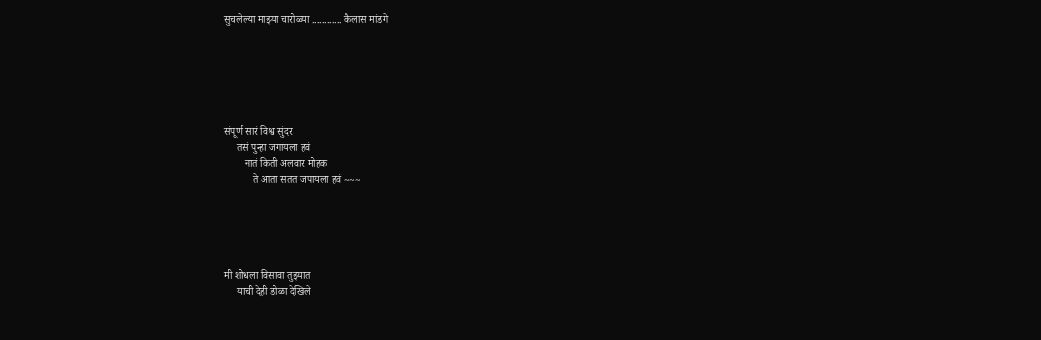सुचलेल्या माझ्या चारोळ्या ............ कैलास मांडगे






संपूर्ण सारं विश्व सुंदर
     तसं पुन्हा जगायला हवं
        नातं किती अलवार मोहक
           ते आता सतत जपायला हवं ~~~





मी शोधला विसावा तुझ्यात
     याची देही डोळा देखिले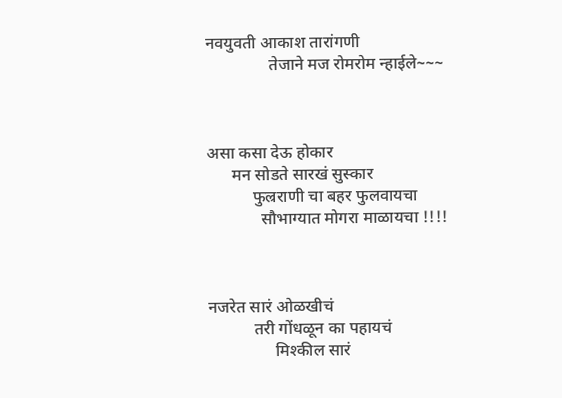नवयुवती आकाश तारांगणी
               तेजाने मज रोमरोम न्हाईले~~~



असा कसा देऊ होकार
      मन सोडते सारखं सुस्कार
           फुल्रराणी चा बहर फुलवायचा
             सौभाग्यात मोगरा माळायचा !!!!



नजरेत सारं ओळखीचं
           तरी गोंधळून का पहायचं
                मिश्कील सारं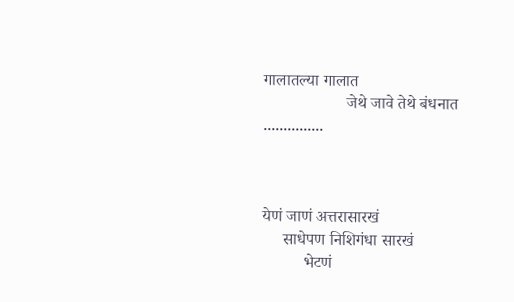गालातल्या गालात
                    जेथे जावे तेथे बंधनात ...............



येणं जाणं अत्तरासारखं
     साधेपण निशिगंधा सारखं
          भेटणं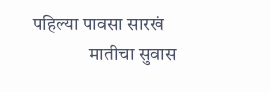पहिल्या पावसा सारखं
               मातीचा सुवास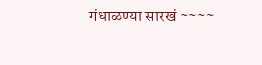गंधाळण्या सारखं ~~~~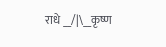राधे __/|\__कृष्ण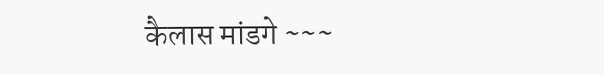कैलास मांडगे ~~~